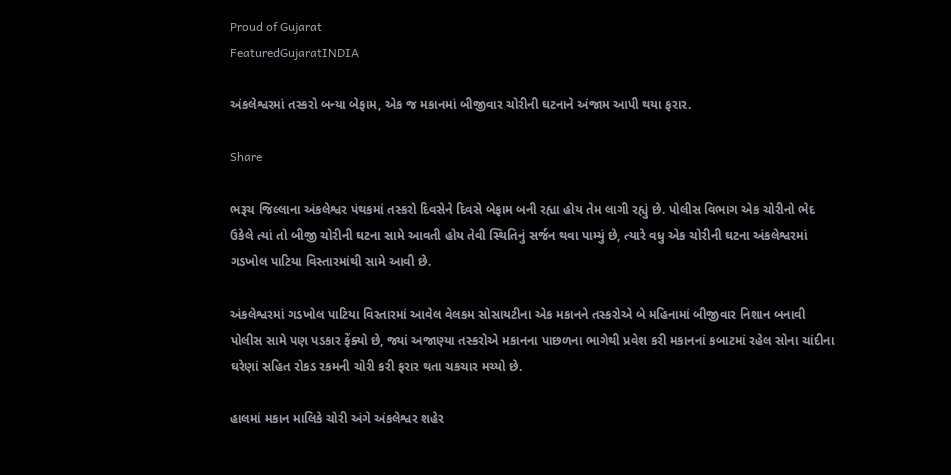Proud of Gujarat
FeaturedGujaratINDIA

અંકલેશ્વરમાં તસ્કરો બન્યા બેફામ, એક જ મકાનમાં બીજીવાર ચોરીની ઘટનાને અંજામ આપી થયા ફરાર.

Share

ભરૂચ જિલ્લાના અંકલેશ્વર પંથકમાં તસ્કરો દિવસેને દિવસે બેફામ બની રહ્યા હોય તેમ લાગી રહ્યું છે. પોલીસ વિભાગ એક ચોરીનો ભેદ ઉકેલે ત્યાં તો બીજી ચોરીની ઘટના સામે આવતી હોય તેવી સ્થિતિનું સર્જન થવા પામ્યું છે, ત્યારે વધુ એક ચોરીની ઘટના અંકલેશ્વરમાં ગડખોલ પાટિયા વિસ્તારમાંથી સામે આવી છે.

અંકલેશ્વરમાં ગડખોલ પાટિયા વિસ્તારમાં આવેલ વેલકમ સોસાયટીના એક મકાનને તસ્કરોએ બે મહિનામાં બીજીવાર નિશાન બનાવી પોલીસ સામે પણ પડકાર ફેંક્યો છે, જ્યાં અજાણ્યા તસ્કરોએ મકાનના પાછળના ભાગેથી પ્રવેશ કરી મકાનનાં કબાટમાં રહેલ સોના ચાંદીના ઘરેણાં સહિત રોકડ રકમની ચોરી કરી ફરાર થતા ચકચાર મચ્યો છે.

હાલમાં મકાન માલિકે ચોરી અંગે અંકલેશ્વર શહેર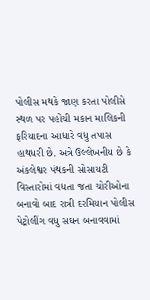પોલીસ મથકે જાણ કરતા પોલીસે સ્થળ પર પહોંચી મકાન માલિકની ફરિયાદના આધારે વધુ તપાસ હાથધરી છે. અત્રે ઉલ્લેખનીય છે કે અંકલેશ્વર પંથકની સોસાયટી વિસ્તારોમાં વધતા જતા ચોરીઓના બનાવો બાદ રાત્રી દરમિયાન પોલીસ પેટ્રોલીંગ વધુ સઘન બનાવવામાં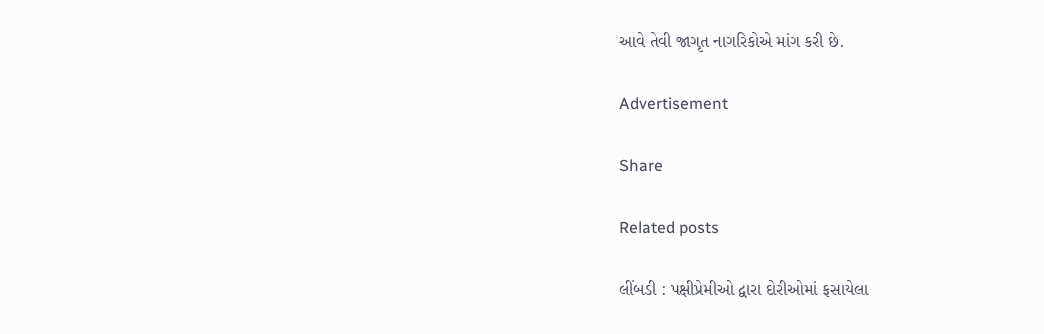આવે તેવી જાગૃત નાગરિકોએ માંગ કરી છે.

Advertisement

Share

Related posts

લીંબડી : પક્ષીપ્રેમીઓ દ્વારા દોરીઓમાં ફસાયેલા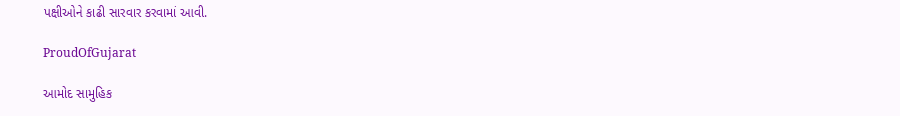પક્ષીઓને કાઢી સારવાર કરવામાં આવી.

ProudOfGujarat

આમોદ સામુહિક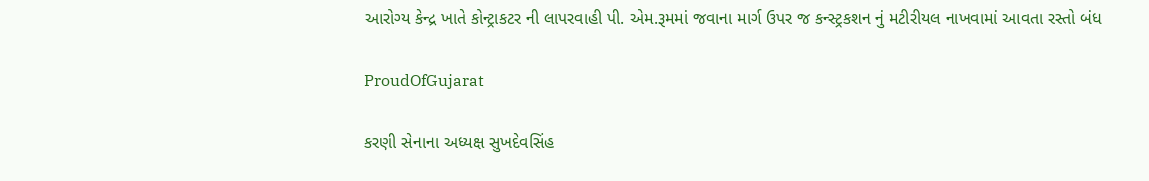આરોગ્ય કેન્દ્ર ખાતે કોન્ટ્રાકટર ની લાપરવાહી પી. એમ.રૂમમાં જવાના માર્ગ ઉપર જ કન્સ્ટ્રકશન નું મટીરીયલ નાખવામાં આવતા રસ્તો બંધ

ProudOfGujarat

કરણી સેનાના અધ્યક્ષ સુખદેવસિંહ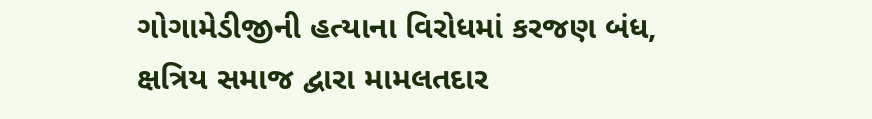ગોગામેડીજીની હત્યાના વિરોધમાં કરજણ બંધ, ક્ષત્રિય સમાજ દ્વારા મામલતદાર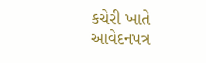કચેરી ખાતે આવેદનપત્ર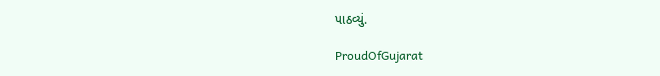પાઠવ્યું.

ProudOfGujarat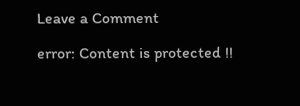Leave a Comment

error: Content is protected !!